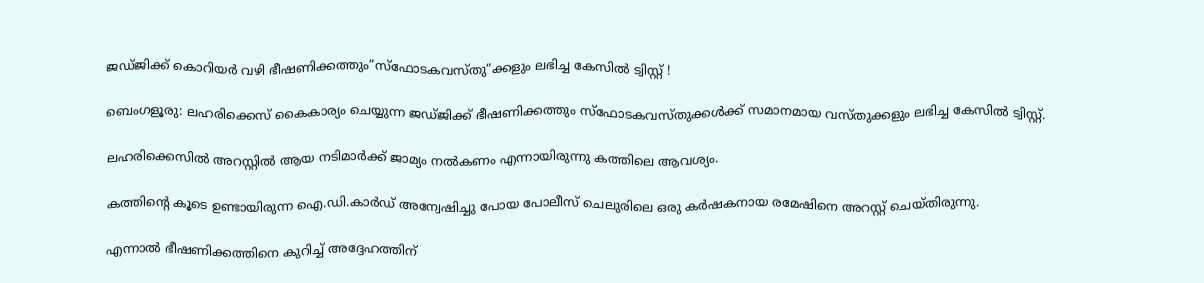ജഡ്ജിക്ക് കൊറിയര്‍ വഴി ഭീഷണിക്കത്തും”സ്ഫോടകവസ്തു”ക്കളും ലഭിച്ച കേസില്‍ ട്വിസ്റ്റ്‌ !

ബെംഗളൂരു: ലഹരിക്കെസ് കൈകാര്യം ചെയ്യുന്ന ജഡ്ജിക്ക് ഭീഷണിക്കത്തും സ്ഫോടകവസ്തുക്കള്‍ക്ക് സമാനമായ വസ്തുക്കളും ലഭിച്ച കേസില്‍ ട്വിസ്റ്റ്‌.

ലഹരിക്കെസില്‍ അറസ്റ്റില്‍ ആയ നടിമാര്‍ക്ക് ജാമ്യം നല്‍കണം എന്നായിരുന്നു കത്തിലെ ആവശ്യം.

കത്തിന്റെ കൂടെ ഉണ്ടായിരുന്ന ഐ.ഡി.കാര്‍ഡ്‌ അന്വേഷിച്ചു പോയ പോലീസ് ചെലുരിലെ ഒരു കര്‍ഷകനായ രമേഷിനെ അറസ്റ്റ് ചെയ്തിരുന്നു.

എന്നാല്‍ ഭീഷണിക്കത്തിനെ കുറിച്ച് അദ്ദേഹത്തിന്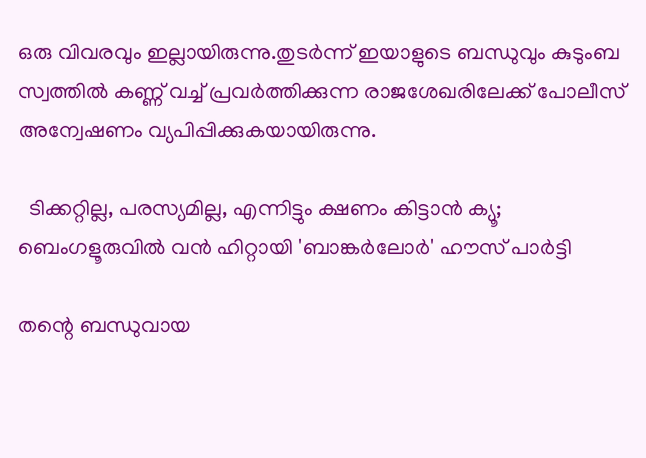ഒരു വിവരവും ഇല്ലായിരുന്നു.തുടര്‍ന്ന് ഇയാളുടെ ബന്ധുവും കുടുംബ സ്വത്തില്‍ കണ്ണ് വച്ച് പ്രവര്‍ത്തിക്കുന്ന രാജശേഖരിലേക്ക് പോലീസ് അന്വേഷണം വ്യപിപ്പിക്കുകയായിരുന്നു.

  ടിക്കറ്റില്ല, പരസ്യമില്ല, എന്നിട്ടും ക്ഷണം കിട്ടാൻ ക്യൂ; ബെംഗളൂരുവിൽ വൻ ഹിറ്റായി 'ബാങ്കർലോർ' ഹൗസ് പാർട്ടി

തന്റെ ബന്ധുവായ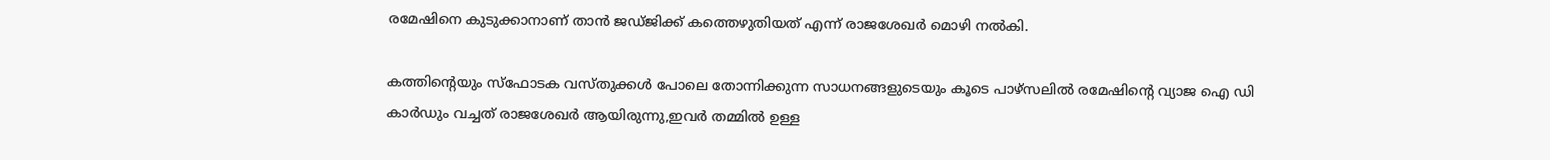രമേഷിനെ കുടുക്കാനാണ് താന്‍ ജഡ്ജിക്ക് കത്തെഴുതിയത് എന്ന് രാജശേഖര്‍ മൊഴി നല്‍കി.

കത്തിന്റെയും സ്ഫോടക വസ്തുക്കള്‍ പോലെ തോന്നിക്കുന്ന സാധനങ്ങളുടെയും കൂടെ പാഴ്സലില്‍ രമേഷിന്റെ വ്യാജ ഐ ഡി കാര്‍ഡും വച്ചത് രാജശേഖര്‍ ആയിരുന്നു,ഇവര്‍ തമ്മില്‍ ഉള്ള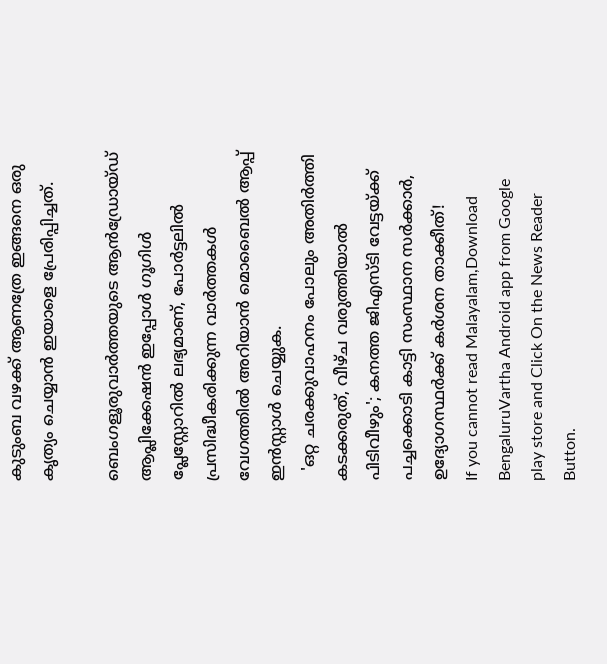കുടുംബ വഴക്ക് ആണത്രേ ഇങ്ങനെ ഒരു കൃത്യം ചെയ്യാന്‍ ഇയാളെ പ്രേരിപ്പിച്ചത്.

ബെംഗളൂരുവാർത്തയുടെ ആൻഡ്രോയ്ഡ് ആപ്ലിക്കേഷൻ ഇപ്പോൾ ഗൂഗിൾ പ്ലേസ്റ്റോറിൽ ലഭ്യമാണ്, പോർട്ടലിൽ പ്രസിദ്ധീകരിക്കുന്ന വാർത്തകൾ വേഗത്തിൽ അറിയാൻ മൊബൈൽ ആപ്പ് ഇൻസ്റ്റാൾ ചെയ്യുക.
  'ഒറ്റ ചരക്കുവാഹനം പോലും അതിർത്തി കടക്കരുത്, വീഴ്ച വരുത്തിയാൽ പിടിവീഴും'; കനത്ത ജിഎസ്ടി വേട്ടയ്ക്ക് പച്ചക്കൊടി കാട്ടി സംസ്ഥാന സർക്കാർ, ഉദ്യോഗസ്ഥർക്ക് കർശന താക്കീത്!
If you cannot read Malayalam,Download BengaluruVartha Android app from Google play store and Click On the News Reader Button.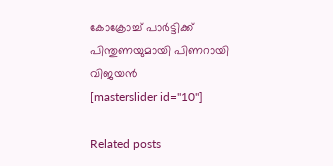കോക്രോച്ച് പാർട്ടിക്ക് പിന്തുണയുമായി പിണറായി വിജയൻ
[masterslider id="10"]

Related posts